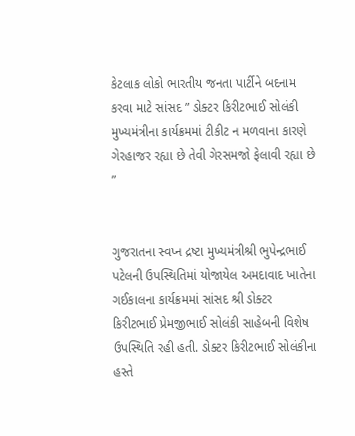કેટલાક લોકો ભારતીય જનતા પાર્ટીને બદનામ કરવા માટે સાંસદ ” ડોક્ટર કિરીટભાઈ સોલંકી મુખ્યમંત્રીના કાર્યક્રમમાં ટીકીટ ન મળવાના કારણે ગેરહાજર રહ્યા છે તેવી ગેરસમજો ફેલાવી રહ્યા છે ”


ગુજરાતના સ્વપ્ન દ્રષ્ટા મુખ્યમંત્રીશ્રી ભુપેન્દ્રભાઈ પટેલની ઉપસ્થિતિમાં યોજાયેલ અમદાવાદ ખાતેના ગઈકાલના કાર્યક્રમમાં સાંસદ શ્રી ડોક્ટર કિરીટભાઈ પ્રેમજીભાઈ સોલંકી સાહેબની વિશેષ ઉપસ્થિતિ રહી હતી. ડોક્ટર કિરીટભાઈ સોલંકીના હસ્તે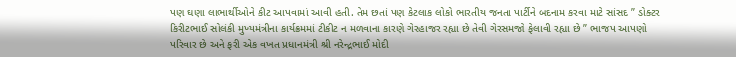પણ ઘણા લાભાર્થીઓને કીટ આપવામાં આવી હતી. તેમ છતાં પણ કેટલાક લોકો ભારતીય જનતા પાર્ટીને બદનામ કરવા માટે સાંસદ ” ડોક્ટર કિરીટભાઈ સોલંકી મુખ્યમંત્રીના કાર્યક્રમમાં ટીકીટ ન મળવાના કારણે ગેરહાજર રહ્યા છે તેવી ગેરસમજો ફેલાવી રહ્યા છે ” ભાજપ આપણો પરિવાર છે અને ફરી એક વખત પ્રધાનમંત્રી શ્રી નરેન્દ્રભાઈ મોદી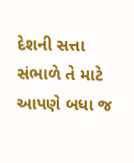દેશની સત્તા સંભાળે તે માટે આપણે બધા જ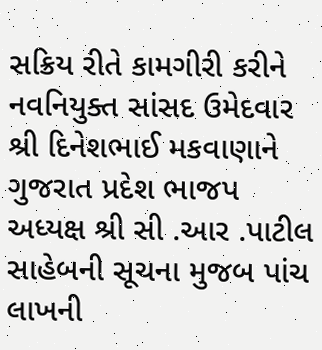સક્રિય રીતે કામગીરી કરીને નવનિયુક્ત સાંસદ ઉમેદવાર શ્રી દિનેશભાઈ મકવાણાને ગુજરાત પ્રદેશ ભાજપ અધ્યક્ષ શ્રી સી .આર .પાટીલ સાહેબની સૂચના મુજબ પાંચ લાખની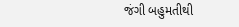જંગી બહુમતીથી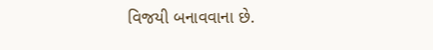વિજયી બનાવવાના છે.